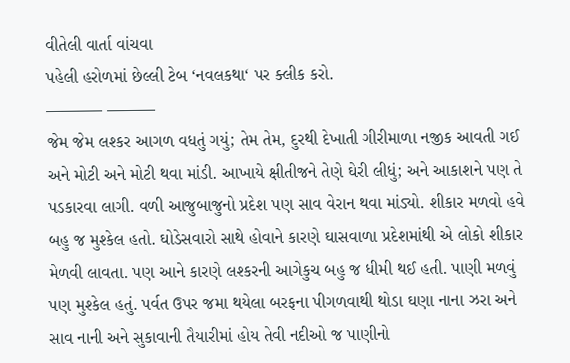વીતેલી વાર્તા વાંચવા
પહેલી હરોળમાં છેલ્લી ટેબ ‘નવલકથા‘ પર ક્લીક કરો.
———– ———
જેમ જેમ લશ્કર આગળ વધતું ગયું; તેમ તેમ, દુરથી દેખાતી ગીરીમાળા નજીક આવતી ગઈ અને મોટી અને મોટી થવા માંડી. આખાયે ક્ષીતીજને તેણે ઘેરી લીધું; અને આકાશને પણ તે પડકારવા લાગી. વળી આજુબાજુનો પ્રદેશ પણ સાવ વેરાન થવા માંડ્યો. શીકાર મળવો હવે બહુ જ મુશ્કેલ હતો. ઘોડેસવારો સાથે હોવાને કારણે ઘાસવાળા પ્રદેશમાંથી એ લોકો શીકાર મેળવી લાવતા. પણ આને કારણે લશ્કરની આગેકુચ બહુ જ ધીમી થઈ હતી. પાણી મળવું પણ મુશ્કેલ હતું. પર્વત ઉપર જમા થયેલા બરફના પીગળવાથી થોડા ઘણા નાના ઝરા અને સાવ નાની અને સુકાવાની તૈયારીમાં હોય તેવી નદીઓ જ પાણીનો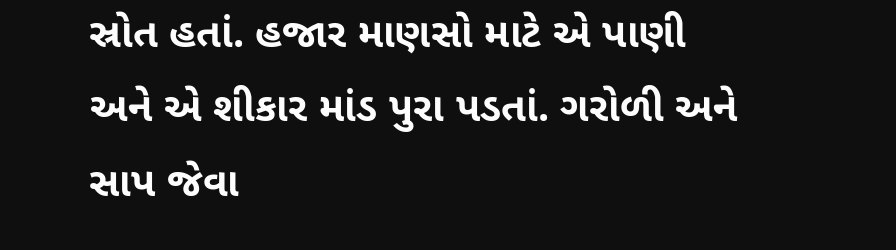સ્રોત હતાં. હજાર માણસો માટે એ પાણી અને એ શીકાર માંડ પુરા પડતાં. ગરોળી અને સાપ જેવા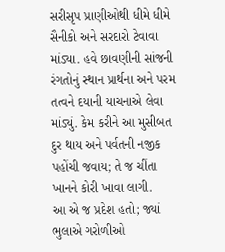સરીસૃપ પ્રાણીઓથી ધીમે ધીમે સૈનીકો અને સરદારો ટેવાવા માંડ્યા. હવે છાવણીની સાંજની રંગતોનું સ્થાન પ્રાર્થના અને પરમ તત્વને દયાની યાચનાએ લેવા માંડ્યું. કેમ કરીને આ મુસીબત દુર થાય અને પર્વતની નજીક પહોંચી જવાય; તે જ ચીંતા ખાનને કોરી ખાવા લાગી.
આ એ જ પ્રદેશ હતો; જ્યાં ભુલાએ ગરોળીઓ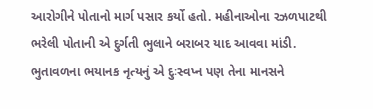આરોગીને પોતાનો માર્ગ પસાર કર્યો હતો. મહીનાઓના રઝળપાટથી ભરેલી પોતાની એ દુર્ગતી ભુલાને બરાબર યાદ આવવા માંડી. ભુતાવળના ભયાનક નૃત્યનું એ દુઃસ્વપ્ન પણ તેના માનસને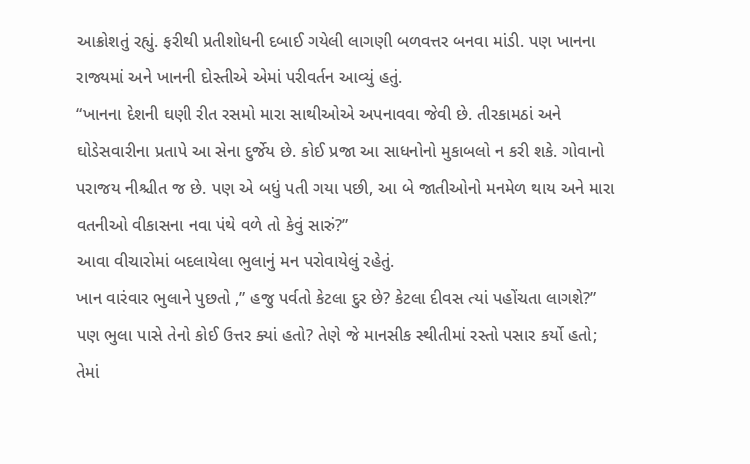આક્રોશતું રહ્યું. ફરીથી પ્રતીશોધની દબાઈ ગયેલી લાગણી બળવત્તર બનવા માંડી. પણ ખાનના રાજ્યમાં અને ખાનની દોસ્તીએ એમાં પરીવર્તન આવ્યું હતું.
“ખાનના દેશની ઘણી રીત રસમો મારા સાથીઓએ અપનાવવા જેવી છે. તીરકામઠાં અને ઘોડેસવારીના પ્રતાપે આ સેના દુર્જેય છે. કોઈ પ્રજા આ સાધનોનો મુકાબલો ન કરી શકે. ગોવાનો પરાજય નીશ્ચીત જ છે. પણ એ બધું પતી ગયા પછી, આ બે જાતીઓનો મનમેળ થાય અને મારા વતનીઓ વીકાસના નવા પંથે વળે તો કેવું સારું?”
આવા વીચારોમાં બદલાયેલા ભુલાનું મન પરોવાયેલું રહેતું.
ખાન વારંવાર ભુલાને પુછતો ,” હજુ પર્વતો કેટલા દુર છે? કેટલા દીવસ ત્યાં પહોંચતા લાગશે?”
પણ ભુલા પાસે તેનો કોઈ ઉત્તર ક્યાં હતો? તેણે જે માનસીક સ્થીતીમાં રસ્તો પસાર કર્યો હતો; તેમાં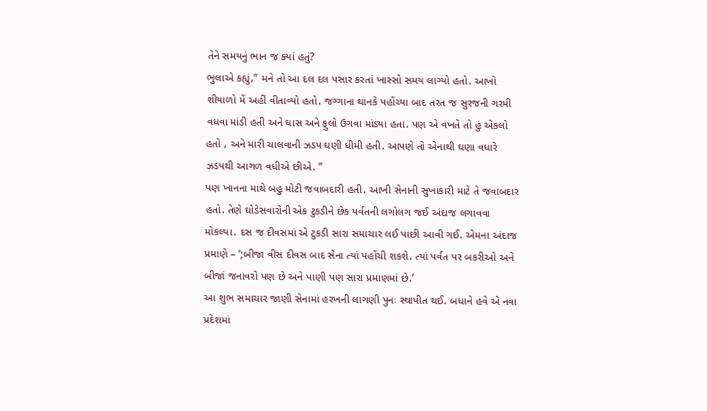તેને સમયનું ભાન જ ક્યાં હતું?
ભુલાએ કહ્યું,” મને તો આ દલ દલ પસાર કરતાં ખાસ્સો સમય લાગ્યો હતો. આખો શીયાળો મેં અહીં વીતાવ્યો હતો. જગ્ગાના થાનકે પહોંચ્યા બાદ તરત જ સુરજની ગરમી વધવા માંડી હતી અને ઘાસ અને ફુલો ઉગવા માંડ્યા હતા. પણ એ વખતે તો હું એકલો હતો , અને મારી ચાલવાની ઝડપ ઘણી ધીમી હતી. આપણે તો એનાથી ઘણા વધારે ઝડપથી આગળ વધીએ છીએ. ”
પણ ખાનના માથે બહુ મોટી જવાબદારી હતી. આખી સેનાની સુખાકારી માટે તે જવાબદાર હતો. તેણે ઘોડેસવારોની એક ટુકડીને છેક પર્વતની લગોલગ જઈ અંદાજ લગાવવા મોકલ્યા. દસ જ દીવસમાં એ ટુકડી સારા સમાચાર લઈ પાછી આવી ગઈ. એમના અંદાજ પ્રમાણે – ‘;બીજા વીસ દીવસ બાદ સેના ત્યાં પહોંચી શકશે. ત્યાં પર્વત પર બકરીઓ અને બીજાં જનાવરો પણ છે અને પાણી પણ સારા પ્રમાણમાં છે.’
આ શુભ સમાચાર જાણી સેનામાં હરખની લાગણી પુનઃ સ્થાપીત થઈ. બધાને હવે એ નવા પ્રદેશમાં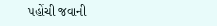પહોંચી જવાની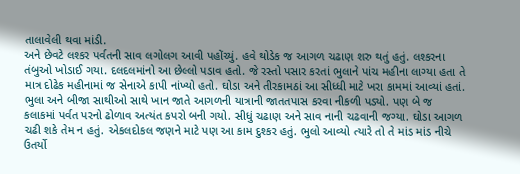તાલાવેલી થવા માંડી.
અને છેવટે લશ્કર પર્વતની સાવ લગોલગ આવી પહોંચ્યું. હવે થોડેક જ આગળ ચઢાણ શરુ થતું હતું. લશ્કરના તંબુઓ ખોડાઈ ગયા. દલદલમાંનો આ છેલ્લો પડાવ હતો. જે રસ્તો પસાર કરતાં ભુલાને પાંચ મહીના લાગ્યા હતા તે માત્ર દોઢેક મહીનામાં જ સેનાએ કાપી નાંખ્યો હતો. ઘોડા અને તીરકામઠાં આ સીધ્ધી માટે ખરા કામમાં આવ્યાં હતાં.
ભુલા અને બીજા સાથીઓ સાથે ખાન જાતે આગળની યાત્રાની જાતતપાસ કરવા નીકળી પડ્યો. પણ બે જ કલાકમાં પર્વત પરનો ઢોળાવ અત્યંત કપરો બની ગયો. સીધું ચઢાણ અને સાવ નાની ચઢવાની જગ્યા. ઘોડા આગળ ચઢી શકે તેમ ન હતું. એકલદોકલ જણને માટે પણ આ કામ દુશ્કર હતું. ભુલો આવ્યો ત્યારે તો તે માંડ માંડ નીચે ઉતર્યો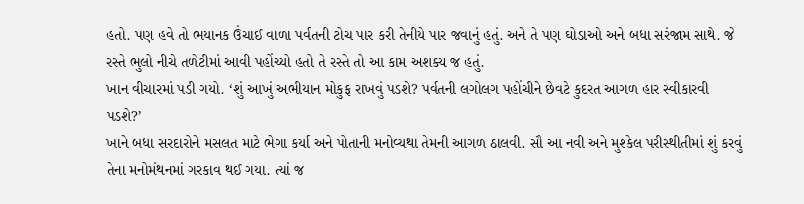હતો. પણ હવે તો ભયાનક ઉંચાઈ વાળા પર્વતની ટોચ પાર કરી તેનીયે પાર જવાનું હતું. અને તે પણ ઘોડાઓ અને બધા સરંજામ સાથે. જે રસ્તે ભુલો નીચે તળેટીમાં આવી પહોંચ્યો હતો તે રસ્તે તો આ કામ અશક્ય જ હતું.
ખાન વીચારમાં પડી ગયો. ‘શું આખું અભીયાન મોકુફ રાખવું પડશે? પર્વતની લગોલગ પહોંચીને છેવટે કુદરત આગળ હાર સ્વીકારવી પડશે?’
ખાને બધા સરદારોને મસલત માટે ભેગા કર્યા અને પોતાની મનોવ્યથા તેમની આગળ ઠાલવી. સૌ આ નવી અને મુશ્કેલ પરીસ્થીતીમાં શું કરવું તેના મનોમંથનમાં ગરકાવ થઈ ગયા. ત્યાં જ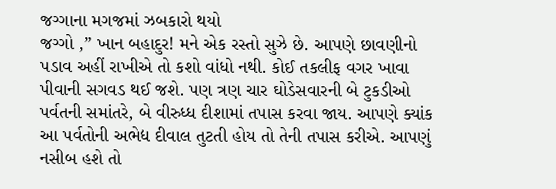જગ્ગાના મગજમાં ઝબકારો થયો
જગ્ગો ,” ખાન બહાદુર! મને એક રસ્તો સુઝે છે. આપણે છાવણીનો પડાવ અહીં રાખીએ તો કશો વાંધો નથી. કોઈ તકલીફ વગર ખાવા પીવાની સગવડ થઈ જશે. પણ ત્રણ ચાર ઘોડેસવારની બે ટુકડીઓ પર્વતની સમાંતરે, બે વીરુધ્ધ દીશામાં તપાસ કરવા જાય. આપણે ક્યાંક આ પર્વતોની અભેદ્ય દીવાલ તુટતી હોય તો તેની તપાસ કરીએ. આપણું નસીબ હશે તો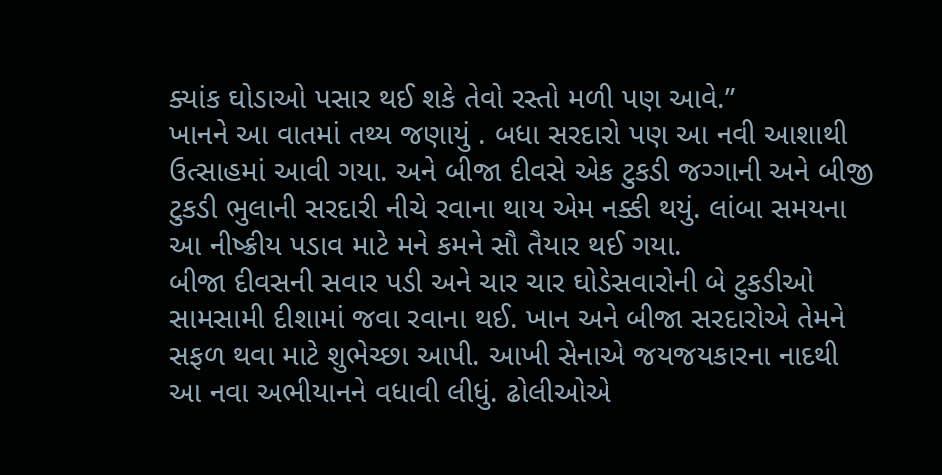ક્યાંક ઘોડાઓ પસાર થઈ શકે તેવો રસ્તો મળી પણ આવે.”
ખાનને આ વાતમાં તથ્ય જણાયું . બધા સરદારો પણ આ નવી આશાથી ઉત્સાહમાં આવી ગયા. અને બીજા દીવસે એક ટુકડી જગ્ગાની અને બીજી ટુકડી ભુલાની સરદારી નીચે રવાના થાય એમ નક્કી થયું. લાંબા સમયના આ નીષ્ક્રીય પડાવ માટે મને કમને સૌ તૈયાર થઈ ગયા.
બીજા દીવસની સવાર પડી અને ચાર ચાર ઘોડેસવારોની બે ટુકડીઓ સામસામી દીશામાં જવા રવાના થઈ. ખાન અને બીજા સરદારોએ તેમને સફળ થવા માટે શુભેચ્છા આપી. આખી સેનાએ જયજયકારના નાદથી આ નવા અભીયાનને વધાવી લીધું. ઢોલીઓએ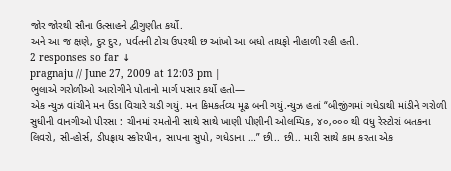જોર જોરથી સૌના ઉત્સાહને દ્વીગુણીત કર્યો.
અને આ જ ક્ષણે, દુર દુર, પર્વતની ટોચ ઉપરથી છ આંખો આ બધો તાયફો નીહાળી રહી હતી.
2 responses so far ↓
pragnaju // June 27, 2009 at 12:03 pm |
ભુલાએ ગરોળીઓ આરોગીને પોતાનો માર્ગ પસાર કર્યો હતો—
એક ન્યુઝ વાંચીને મન ઉંડા વિચારે ચડી ગયું. મન કિમકર્તવ્ય મૂઢ બની ગયું.ન્યુઝ હતાં “બીજીંગમાં ગધેડાથી માંડીને ગરોળી સુધીની વાનગીઓ પીરસા : ચીનમાં રમતોની સાથે સાથે ખાણી પીણીની ઓલમ્પિક, ૪૦,૦૦૦ થી વધુ રેસ્ટોરાં બતકના લિવરો, સી-હોર્સ, ડીપફ્રાય સ્કોરપીન, સાપના સુપો, ગધેડાના …” છી.. છી.. મારી સાથે કામ કરતા એક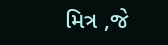મિત્ર ,જે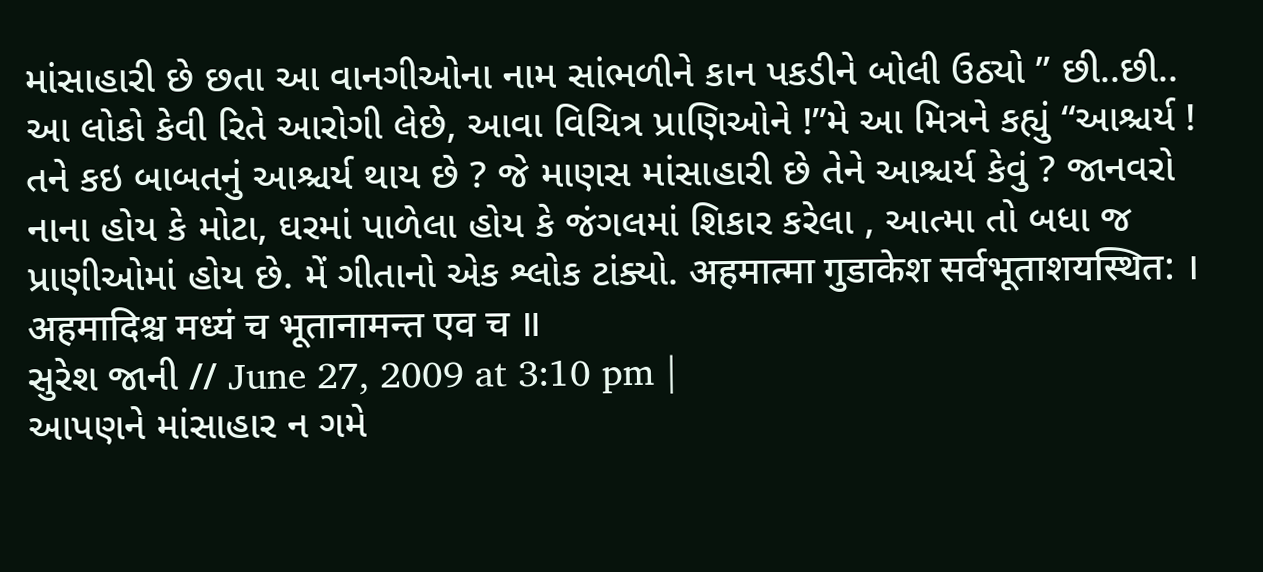માંસાહારી છે છતા આ વાનગીઓના નામ સાંભળીને કાન પકડીને બોલી ઉઠ્યો ” છી..છી.. આ લોકો કેવી રિતે આરોગી લેછે, આવા વિચિત્ર પ્રાણિઓને !”મે આ મિત્રને કહ્યું “આશ્ચર્ય ! તને કઇ બાબતનું આશ્ચર્ય થાય છે ? જે માણસ માંસાહારી છે તેને આશ્ચર્ય કેવું ? જાનવરો નાના હોય કે મોટા, ઘરમાં પાળેલા હોય કે જંગલમાં શિકાર કરેલા , આત્મા તો બધા જ પ્રાણીઓમાં હોય છે. મેં ગીતાનો એક શ્લોક ટાંક્યો. अहमात्मा गुडाकेश सर्वभूताशयस्थित: । अहमादिश्च मध्यं च भूतानामन्त एव च ॥
સુરેશ જાની // June 27, 2009 at 3:10 pm |
આપણને માંસાહાર ન ગમે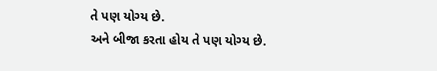તે પણ યોગ્ય છે.
અને બીજા કરતા હોય તે પણ યોગ્ય છે.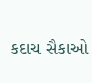કદાચ સૈકાઓ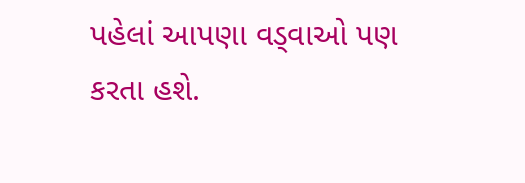પહેલાં આપણા વડ્વાઓ પણ કરતા હશે.